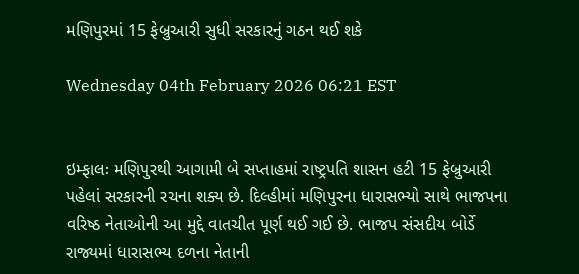મણિપુરમાં 15 ફેબ્રુઆરી સુધી સરકારનું ગઠન થઈ શકે

Wednesday 04th February 2026 06:21 EST


ઇમ્ફાલઃ મણિપુરથી આગામી બે સપ્તાહમાં રાષ્ટ્રપતિ શાસન હટી 15 ફેબ્રુઆરી પહેલાં સરકારની રચના શક્ય છે. દિલ્હીમાં મણિપુરના ધારાસભ્યો સાથે ભાજપના વરિષ્ઠ નેતાઓની આ મુદ્દે વાતચીત પૂર્ણ થઈ ગઈ છે. ભાજપ સંસદીય બોર્ડે રાજ્યમાં ધારાસભ્ય દળના નેતાની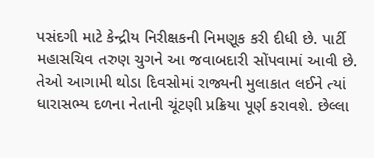પસંદગી માટે કેન્દ્રીય નિરીક્ષકની નિમણૂક કરી દીધી છે. પાર્ટી મહાસચિવ તરુણ ચુગને આ જવાબદારી સોંપવામાં આવી છે. તેઓ આગામી થોડા દિવસોમાં રાજ્યની મુલાકાત લઈને ત્યાં ધારાસભ્ય દળના નેતાની ચૂંટણી પ્રક્રિયા પૂર્ણ કરાવશે. છેલ્લા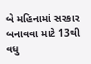બે મહિનામાં સરકાર બનાવવા માટે 13થી વધુ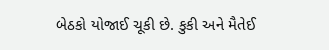બેઠકો યોજાઈ ચૂકી છે. કુકી અને મૈતેઈ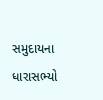સમુદાયના ધારાસભ્યો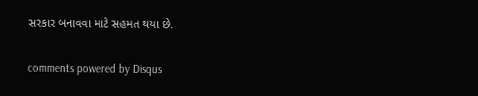સરકાર બનાવવા માટે સહમત થયા છે.


comments powered by Disqus